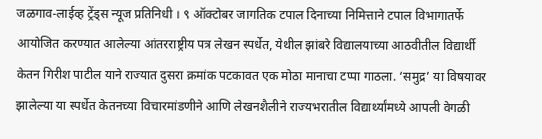जळगाव-लाईव्ह ट्रेंड्स न्यूज प्रतिनिधी । ९ ऑक्टोबर जागतिक टपाल दिनाच्या निमित्ताने टपाल विभागातर्फे आयोजित करण्यात आलेल्या आंतरराष्ट्रीय पत्र लेखन स्पर्धेत, येथील झांबरे विद्यालयाच्या आठवीतील विद्यार्थी केतन गिरीश पाटील याने राज्यात दुसरा क्रमांक पटकावत एक मोठा मानाचा टप्पा गाठला. ‘समुद्र’ या विषयावर झालेल्या या स्पर्धेत केतनच्या विचारमांडणीने आणि लेखनशैलीने राज्यभरातील विद्यार्थ्यांमध्ये आपली वेगळी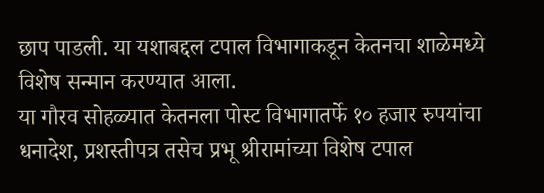छाप पाडली. या यशाबद्दल टपाल विभागाकडून केतनचा शाळेमध्ये विशेष सन्मान करण्यात आला.
या गौरव सोहळ्यात केतनला पोस्ट विभागातर्फे १० हजार रुपयांचा धनादेश, प्रशस्तीपत्र तसेच प्रभू श्रीरामांच्या विशेष टपाल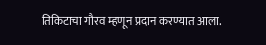तिकिटाचा गौरव म्हणून प्रदान करण्यात आला.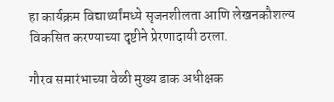हा कार्यक्रम विद्यार्थ्यांमध्ये सृजनशीलता आणि लेखनकौशल्य विकसित करण्याच्या दृष्टीने प्रेरणादायी ठरला.

गौरव समारंभाच्या वेळी मुख्य डाक अधीक्षक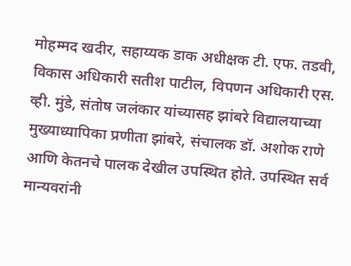मोहम्मद खदीर, सहाय्यक डाक अधीक्षक टी. एफ. तडवी, विकास अधिकारी सतीश पाटील, विपणन अधिकारी एस. व्ही. मुंडे, संतोष जलंकार यांच्यासह झांबरे विद्यालयाच्या मुख्याध्यापिका प्रणीता झांबरे, संचालक डॉ. अशोक राणे आणि केतनचे पालक देखील उपस्थित होते. उपस्थित सर्व मान्यवरांनी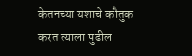केतनच्या यशाचे कौतुक करत त्याला पुढील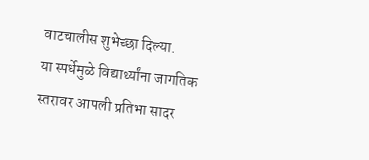वाटचालीस शुभेच्छा दिल्या.
या स्पर्धेमुळे विद्यार्थ्यांना जागतिक स्तरावर आपली प्रतिभा सादर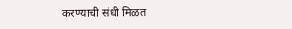करण्याची संधी मिळत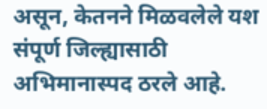असून, केतनने मिळवलेले यश संपूर्ण जिल्ह्यासाठी अभिमानास्पद ठरले आहे.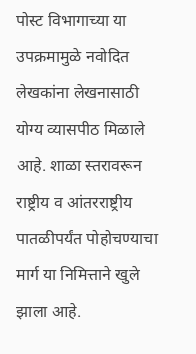पोस्ट विभागाच्या या उपक्रमामुळे नवोदित लेखकांना लेखनासाठी योग्य व्यासपीठ मिळाले आहे. शाळा स्तरावरून राष्ट्रीय व आंतरराष्ट्रीय पातळीपर्यंत पोहोचण्याचा मार्ग या निमित्ताने खुले झाला आहे.